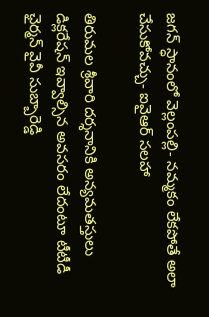జగన్‌ స్ధానంలో వెల్లంపల్లి- నమ్మకం లేకపోతే అలా చేసుకోవచ్చు- ఐవైఆర్‌ సలహా

తిరుమల శ్రీవారి దర్శనానికి అన్యమతస్తులు డిక్లరేషన్ ఇవ్వాల్సిన అవసరం లేదంటూ టీటీడీ ఛైర్మన్‌ వైవీ సుబ్బారెడ్డి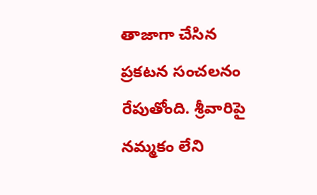తాజాగా చేసిన ప్రకటన సంచలనం రేపుతోంది. శ్రీవారిపై నమ్మకం లేని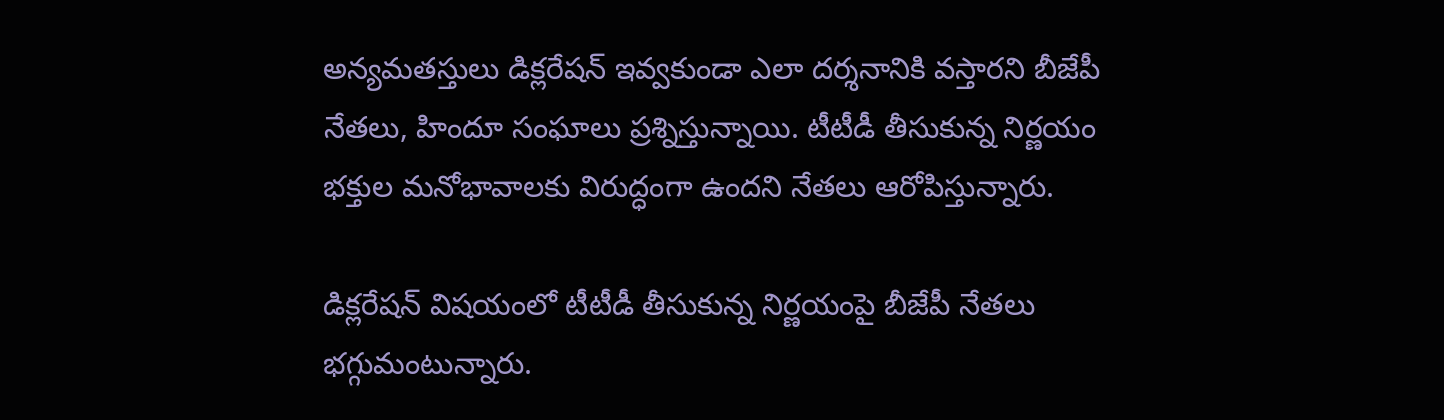అన్యమతస్తులు డిక్లరేషన్ ఇవ్వకుండా ఎలా దర్శనానికి వస్తారని బీజేపీ నేతలు, హిందూ సంఘాలు ప్రశ్నిస్తున్నాయి. టీటీడీ తీసుకున్న నిర్ణయం భక్తుల మనోభావాలకు విరుద్ధంగా ఉందని నేతలు ఆరోపిస్తున్నారు.

డిక్లరేషన్‌ విషయంలో టీటీడీ తీసుకున్న నిర్ణయంపై బీజేపీ నేతలు భగ్గుమంటున్నారు.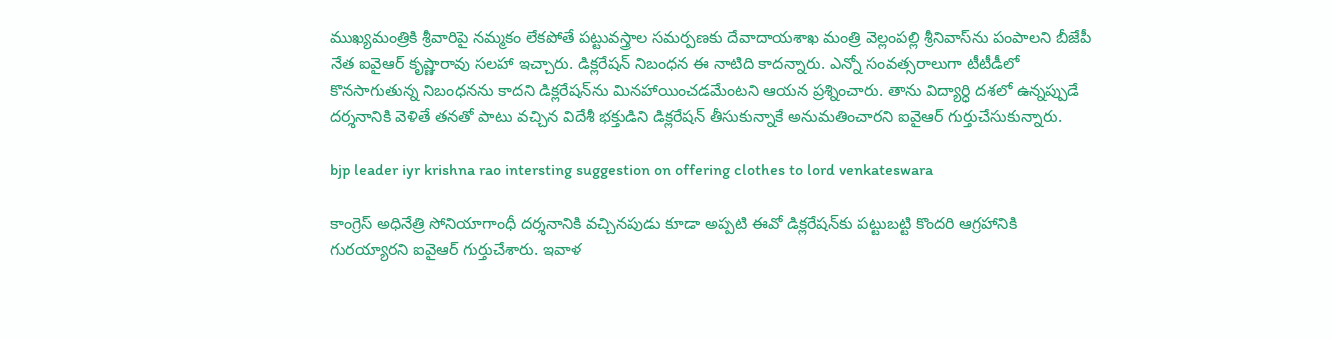ముఖ్యమంత్రికి శ్రీవారిపై నమ్మకం లేకపోతే పట్టువస్త్రాల సమర్పణకు దేవాదాయశాఖ మంత్రి వెల్లంపల్లి శ్రీనివాస్‌ను పంపాలని బీజేపీ నేత ఐవైఆర్‌ కృష్ణారావు సలహా ఇచ్చారు. డిక్లరేషన్‌ నిబంధన ఈ నాటిది కాదన్నారు. ఎన్నో సంవత్సరాలుగా టీటీడీలో కొనసాగుతున్న నిబంధనను కాదని డిక్లరేషన్‌ను మినహాయించడమేంటని ఆయన ప్రశ్నించారు. తాను విద్యార్ధి దశలో ఉన్నప్పుడే దర్శనానికి వెళితే తనతో పాటు వచ్చిన విదేశీ భక్తుడిని డిక్లరేషన్‌ తీసుకున్నాకే అనుమతించారని ఐవైఆర్‌ గుర్తుచేసుకున్నారు.

bjp leader iyr krishna rao intersting suggestion on offering clothes to lord venkateswara

కాంగ్రెస్ అధినేత్రి సోనియాగాంధీ దర్శనానికి వచ్చినపుడు కూడా అప్పటి ఈవో డిక్లరేషన్‌కు పట్టుబట్టి కొందరి ఆగ్రహానికి గురయ్యారని ఐవైఆర్‌ గుర్తుచేశారు. ఇవాళ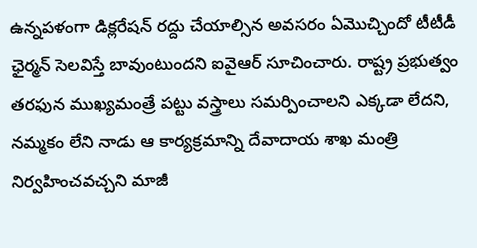ఉన్నపళంగా డిక్లరేషన్‌ రద్దు చేయాల్సిన అవసరం ఏమొచ్చిందో టీటీడీ ఛైర్మన్ సెలవిస్తే బావుంటుందని ఐవైఆర్‌ సూచించారు. రాష్ట్ర ప్రభుత్వం తరఫున ముఖ్యమంత్రే పట్టు వస్త్రాలు సమర్పించాలని ఎక్కడా లేదని, నమ్మకం లేని నాడు ఆ కార్యక్రమాన్ని దేవాదాయ శాఖ మంత్రి నిర్వహించవచ్చని మాజీ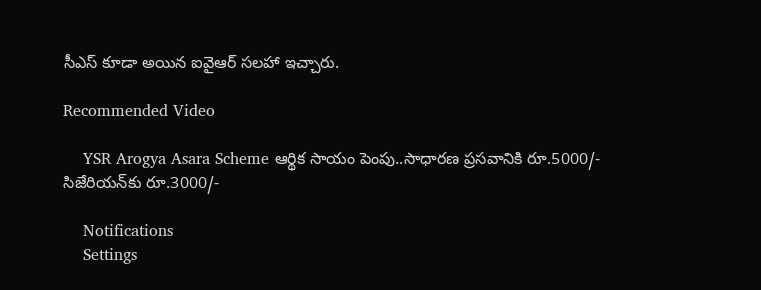సీఎస్‌ కూడా అయిన ఐవైఆర్‌ సలహా ఇచ్చారు.

Recommended Video

    YSR Arogya Asara Scheme ఆర్థిక సాయం పెంపు..సాధారణ ప్రసవానికి రూ.5000/- సిజేరియన్‌కు రూ.3000/-

    Notifications
    Settings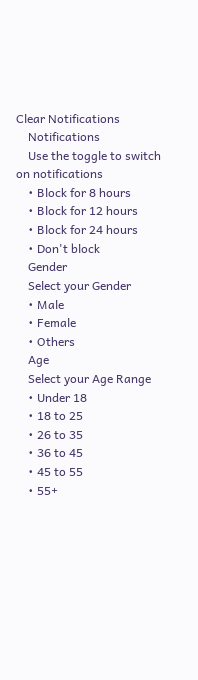Clear Notifications
    Notifications
    Use the toggle to switch on notifications
    • Block for 8 hours
    • Block for 12 hours
    • Block for 24 hours
    • Don't block
    Gender
    Select your Gender
    • Male
    • Female
    • Others
    Age
    Select your Age Range
    • Under 18
    • 18 to 25
    • 26 to 35
    • 36 to 45
    • 45 to 55
    • 55+